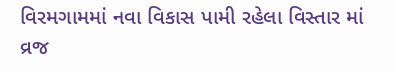વિરમગામમાં નવા વિકાસ પામી રહેલા વિસ્તાર માં વ્રજ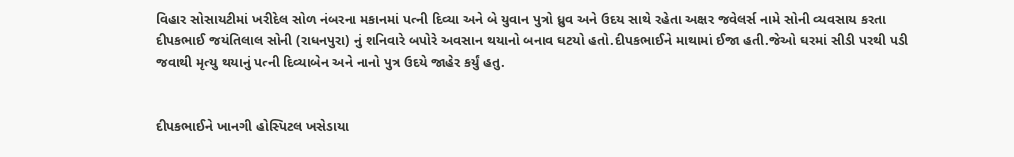વિહાર સોસાયટીમાં ખરીદેલ સોળ નંબરના મકાનમાં પત્ની દિવ્યા અને બે યુવાન પુત્રો ધ્રુવ અને ઉદય સાથે રહેતા અક્ષર જવેલર્સ નામે સોની વ્યવસાય કરતા દીપકભાઈ જયંતિલાલ સોની (રાધનપુરા) નું શનિવારે બપોરે અવસાન થયાનો બનાવ ઘટયો હતો.દીપકભાઈને માથામાં ઈજા હતી.જેઓ ઘરમાં સીડી પરથી પડી જવાથી મૃત્યુ થયાનું પત્ની દિવ્યાબેન અને નાનો પુત્ર ઉદયે જાહેર કર્યું હતુ.


દીપકભાઈને ખાનગી હોસ્પિટલ ખસેડાયા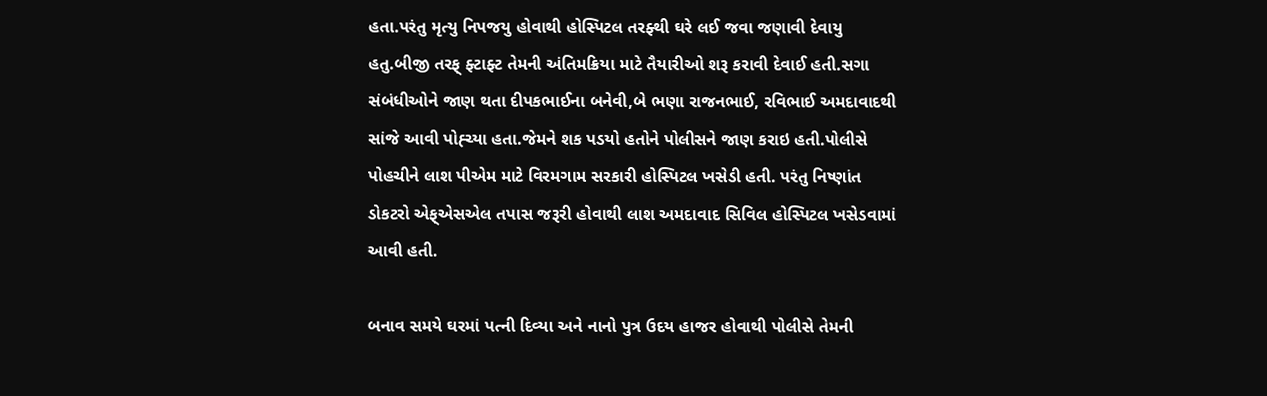હતા.પરંતુ મૃત્યુ નિપજયુ હોવાથી હોસ્પિટલ તરફ્થી ઘરે લઈ જવા જણાવી દેવાયુ હતુ.બીજી તરફ્ ફ્ટાફ્ટ તેમની અંતિમક્રિયા માટે તૈયારીઓ શરૂ કરાવી દેવાઈ હતી.સગા સંબંધીઓને જાણ થતા દીપકભાઈના બનેવી,બે ભણા રાજનભાઈ, રવિભાઈ અમદાવાદથી સાંજે આવી પોહ્ચ્યા હતા.જેમને શક પડયો હતોને પોલીસને જાણ કરાઇ હતી.પોલીસે પોહચીને લાશ પીએમ માટે વિરમગામ સરકારી હોસ્પિટલ ખસેડી હતી. પરંતુ નિષ્ણાંત ડોકટરો એફ્એસએલ તપાસ જરૂરી હોવાથી લાશ અમદાવાદ સિવિલ હોસ્પિટલ ખસેડવામાં આવી હતી.

બનાવ સમયે ઘરમાં પત્ની દિવ્યા અને નાનો પુત્ર ઉદય હાજર હોવાથી પોલીસે તેમની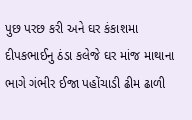પુછ પરછ કરી અને ઘર કંકાશમા દીપકભાઈનુ ઠંડા કલેજે ઘર માંજ માથાના ભાગે ગંભીર ઈજા પહોંચાડી ઢીમ ઢાળી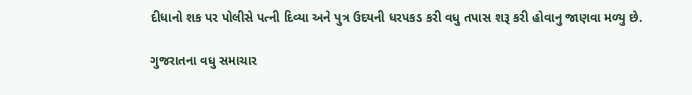દીધાનો શક પર પોલીસે પત્ની દિવ્યા અને પુત્ર ઉદયની ધરપકડ કરી વધુ તપાસ શરૂ કરી હોવાનુ જાણવા મળ્યુ છે.

ગુજરાતના વધુ સમાચાર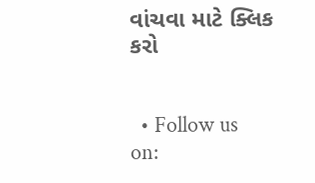વાંચવા માટે ક્લિક કરો


  • Follow us on: